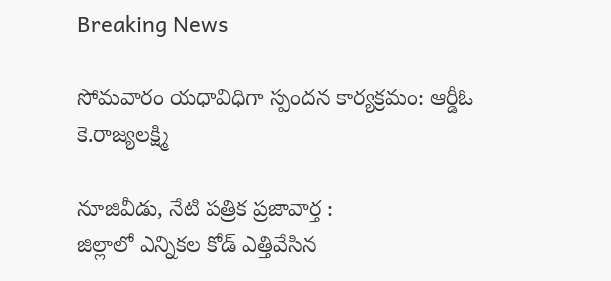Breaking News

సోమవారం యధావిధిగా స్పందన కార్యక్రమం: ఆర్డీఓ కె.రాజ్యలక్ష్మి

నూజివీడు, నేటి పత్రిక ప్రజావార్త :
జిల్లాలో ఎన్నికల కోడ్ ఎత్తివేసిన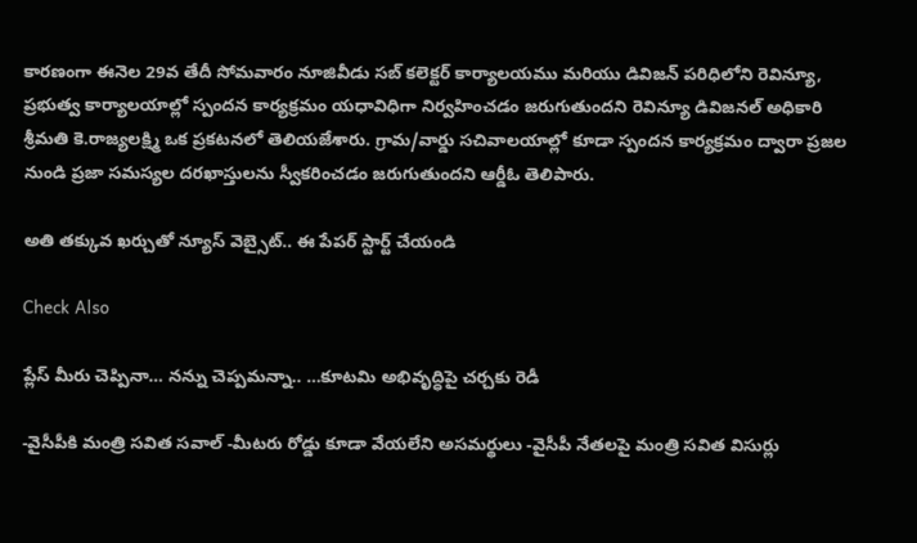కారణంగా ఈనెల 29వ తేదీ సోమవారం నూజివీడు సబ్ కలెక్టర్ కార్యాలయము మరియు డివిజన్ పరిధిలోని రెవిన్యూ, ప్రభుత్వ కార్యాలయాల్లో స్పందన కార్యక్రమం యధావిధిగా నిర్వహించడం జరుగుతుందని రెవిన్యూ డివిజనల్ అధికారి శ్రీమతి కె.రాజ్యలక్ష్మి ఒక ప్రకటనలో తెలియజేశారు. గ్రామ/వార్డు సచివాలయాల్లో కూడా స్పందన కార్యక్రమం ద్వారా ప్రజల నుండి ప్రజా సమస్యల దరఖాస్తులను స్వీకరించడం జరుగుతుందని ఆర్డీఓ తెలిపారు.

అతి తక్కువ ఖర్చుతో న్యూస్ వెబ్సైట్.. ఈ పేపర్ స్టార్ట్ చేయండి

Check Also

ప్లేస్ మీరు చెప్పినా… నన్ను చెప్పమన్నా.. …కూటమి అభివృద్ధిపై చర్చకు రెడీ

-వైసీపీకి మంత్రి సవిత సవాల్ -మీటరు రోడ్డు కూడా వేయలేని అసమర్థులు -వైసీపీ నేతలపై మంత్రి సవిత విసుర్లు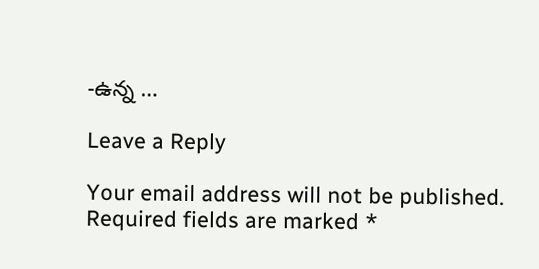-ఉన్న …

Leave a Reply

Your email address will not be published. Required fields are marked *